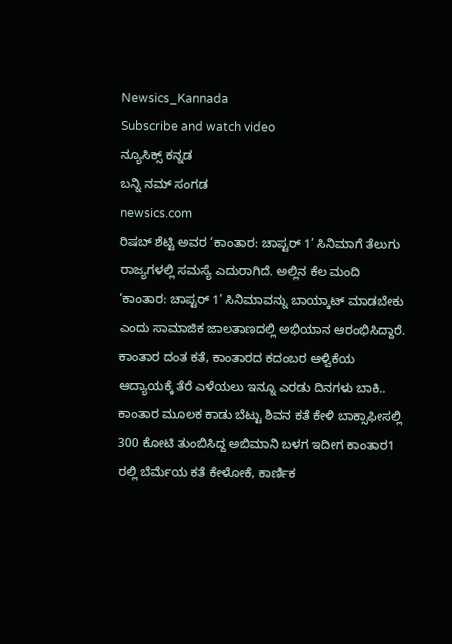Newsics_Kannada
Subscribe and watch video
ನ್ಯೂಸಿಕ್ಸ್ ಕನ್ನಡ
ಬನ್ನಿ ನಮ್ ಸಂಗಡ
newsics.com
ರಿಷಬ್ ಶೆಟ್ಟಿ ಅವರ ‘ಕಾಂತಾರ: ಚಾಪ್ಟರ್ 1’ ಸಿನಿಮಾಗೆ ತೆಲುಗು ರಾಜ್ಯಗಳಲ್ಲಿ ಸಮಸ್ಯೆ ಎದುರಾಗಿದೆ. ಅಲ್ಲಿನ ಕೆಲ ಮಂದಿ ‘ಕಾಂತಾರ: ಚಾಪ್ಟರ್ 1’ ಸಿನಿಮಾವನ್ನು ಬಾಯ್ಕಾಟ್ ಮಾಡಬೇಕು ಎಂದು ಸಾಮಾಜಿಕ ಜಾಲತಾಣದಲ್ಲಿ ಅಭಿಯಾನ ಆರಂಭಿಸಿದ್ದಾರೆ.
ಕಾಂತಾರ ದಂತ ಕತೆ, ಕಾಂತಾರದ ಕದಂಬರ ಆಳ್ವಿಕೆಯ ಆದ್ಯಾಯಕ್ಕೆ ತೆರೆ ಎಳೆಯಲು ಇನ್ನೂ ಎರಡು ದಿನಗಳು ಬಾಕಿ.. ಕಾಂತಾರ ಮೂಲಕ ಕಾಡು ಬೆಟ್ಟು ಶಿವನ ಕತೆ ಕೇಳಿ ಬಾಕ್ಸಾಫೀಸಲ್ಲಿ 300 ಕೋಟಿ ತುಂಬಿಸಿದ್ದ ಅಬಿಮಾನಿ ಬಳಗ ಇದೀಗ ಕಾಂತಾರ1 ರಲ್ಲಿ ಬೆರ್ಮೆಯ ಕತೆ ಕೇಳೋಕೆ, ಕಾರ್ಣಿಕ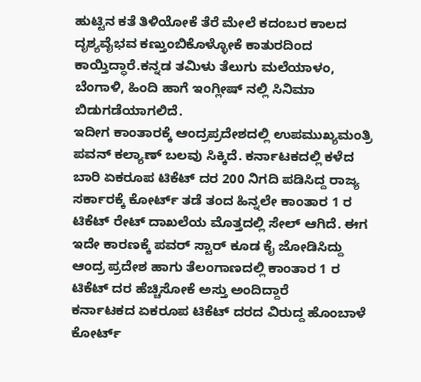ಹುಟ್ಟಿನ ಕತೆ ತಿಳಿಯೋಕೆ ತೆರೆ ಮೇಲೆ ಕದಂಬರ ಕಾಲದ ದೃಶ್ಯವೈಭವ ಕಣ್ತುಂಬಿಕೊಳ್ಳೋಕೆ ಕಾತುರದಿಂದ ಕಾಯ್ತಿದ್ಧಾರೆ.ಕನ್ನಡ ತಮಿಳು ತೆಲುಗು ಮಲೆಯಾಳಂ, ಬೆಂಗಾಳಿ, ಹಿಂದಿ ಹಾಗೆ ಇಂಗ್ಲೀಷ್ ನಲ್ಲಿ ಸಿನಿಮಾ ಬಿಡುಗಡೆಯಾಗಲಿದೆ.
ಇದೀಗ ಕಾಂತಾರಕ್ಕೆ ಆಂದ್ರಪ್ರದೇಶದಲ್ಲಿ ಉಪಮುಖ್ಯಮಂತ್ರಿ ಪವನ್ ಕಲ್ಯಾಣ್ ಬಲವು ಸಿಕ್ಕಿದೆ. ಕರ್ನಾಟಕದಲ್ಲಿ ಕಳೆದ ಬಾರಿ ಏಕರೂಪ ಟಿಕೆಟ್ ದರ 200 ನಿಗದಿ ಪಡಿಸಿದ್ದ ರಾಜ್ಯ ಸರ್ಕಾರಕ್ಕೆ ಕೋರ್ಟ್ ತಡೆ ತಂದ ಹಿನ್ನಲೇ ಕಾಂತಾರ 1 ರ ಟಿಕೆಟ್ ರೇಟ್ ದಾಖಲೆಯ ಮೊತ್ತದಲ್ಲಿ ಸೇಲ್ ಆಗಿದೆ. ಈಗ ಇದೇ ಕಾರಣಕ್ಕೆ ಪವರ್ ಸ್ಟಾರ್ ಕೂಡ ಕೈ ಜೋಡಿಸಿದ್ದು ಆಂದ್ರ ಪ್ರದೇಶ ಹಾಗು ತೆಲಂಗಾಣದಲ್ಲಿ ಕಾಂತಾರ 1 ರ ಟಿಕೆಟ್ ದರ ಹೆಚ್ಚಿಸೋಕೆ ಅಸ್ತು ಅಂದಿದ್ದಾರೆ
ಕರ್ನಾಟಕದ ಏಕರೂಪ ಟಿಕೆಟ್ ದರದ ವಿರುದ್ದ ಹೊಂಬಾಳೆ ಕೋರ್ಟ್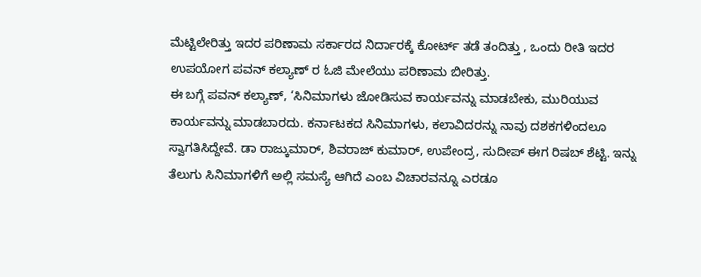ಮೆಟ್ಟಿಲೇರಿತ್ತು ಇದರ ಪರಿಣಾಮ ಸರ್ಕಾರದ ನಿರ್ದಾರಕ್ಕೆ ಕೋರ್ಟ್ ತಡೆ ತಂದಿತ್ತು , ಒಂದು ರೀತಿ ಇದರ ಉಪಯೋಗ ಪವನ್ ಕಲ್ಯಾಣ್ ರ ಓಜಿ ಮೇಲೆಯು ಪರಿಣಾಮ ಬೀರಿತ್ತು.
ಈ ಬಗ್ಗೆ ಪವನ್ ಕಲ್ಯಾಣ್, ‘ಸಿನಿಮಾಗಳು ಜೋಡಿಸುವ ಕಾರ್ಯವನ್ನು ಮಾಡಬೇಕು, ಮುರಿಯುವ ಕಾರ್ಯವನ್ನು ಮಾಡಬಾರದು. ಕರ್ನಾಟಕದ ಸಿನಿಮಾಗಳು, ಕಲಾವಿದರನ್ನು ನಾವು ದಶಕಗಳಿಂದಲೂ ಸ್ವಾಗತಿಸಿದ್ದೇವೆ. ಡಾ ರಾಜ್ಕುಮಾರ್, ಶಿವರಾಜ್ ಕುಮಾರ್, ಉಪೇಂದ್ರ, ಸುದೀಪ್ ಈಗ ರಿಷಬ್ ಶೆಟ್ಟಿ. ಇನ್ನು ತೆಲುಗು ಸಿನಿಮಾಗಳಿಗೆ ಅಲ್ಲಿ ಸಮಸ್ಯೆ ಆಗಿದೆ ಎಂಬ ವಿಚಾರವನ್ನೂ ಎರಡೂ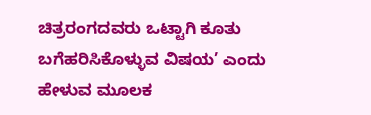ಚಿತ್ರರಂಗದವರು ಒಟ್ಟಾಗಿ ಕೂತು ಬಗೆಹರಿಸಿಕೊಳ್ಳುವ ವಿಷಯ’ ಎಂದು ಹೇಳುವ ಮೂಲಕ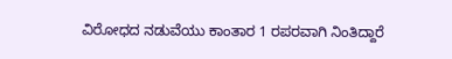ವಿರೋಧದ ನಡುವೆಯು ಕಾಂತಾರ 1 ರಪರವಾಗಿ ನಿಂತಿದ್ದಾರೆ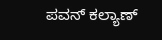ಪವನ್ ಕಲ್ಯಾಣ್